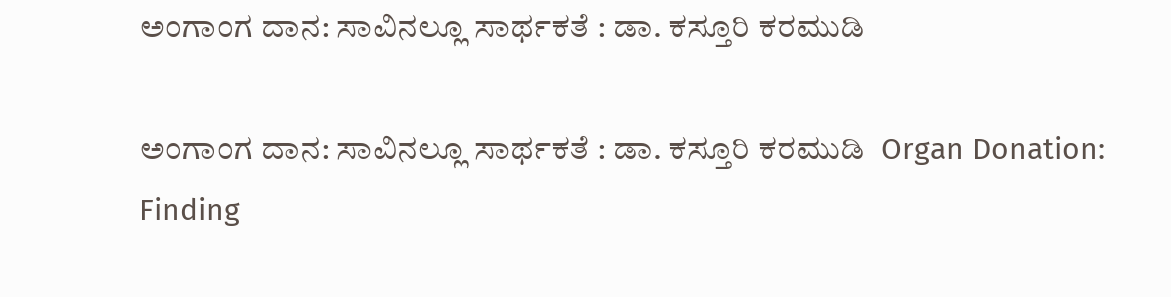ಅಂಗಾಂಗ ದಾನ: ಸಾವಿನಲ್ಲೂ ಸಾರ್ಥಕತೆ : ಡಾ. ಕಸ್ತೂರಿ ಕರಮುಡಿ

ಅಂಗಾಂಗ ದಾನ: ಸಾವಿನಲ್ಲೂ ಸಾರ್ಥಕತೆ : ಡಾ. ಕಸ್ತೂರಿ ಕರಮುಡಿ  Organ Donation: Finding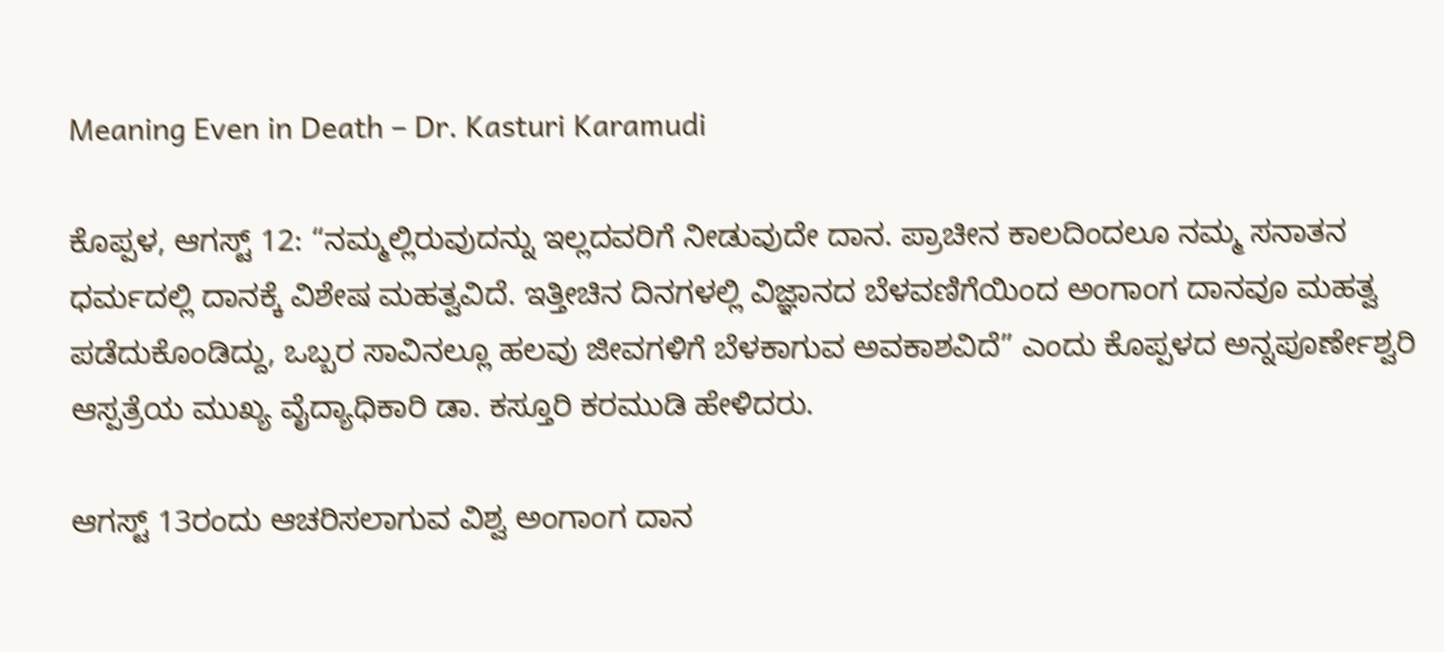Meaning Even in Death – Dr. Kasturi Karamudi

ಕೊಪ್ಪಳ, ಆಗಸ್ಟ್‌ 12: “ನಮ್ಮಲ್ಲಿರುವುದನ್ನು ಇಲ್ಲದವರಿಗೆ ನೀಡುವುದೇ ದಾನ. ಪ್ರಾಚೀನ ಕಾಲದಿಂದಲೂ ನಮ್ಮ ಸನಾತನ ಧರ್ಮದಲ್ಲಿ ದಾನಕ್ಕೆ ವಿಶೇಷ ಮಹತ್ವವಿದೆ. ಇತ್ತೀಚಿನ ದಿನಗಳಲ್ಲಿ ವಿಜ್ಞಾನದ ಬೆಳವಣಿಗೆಯಿಂದ ಅಂಗಾಂಗ ದಾನವೂ ಮಹತ್ವ ಪಡೆದುಕೊಂಡಿದ್ದು, ಒಬ್ಬರ ಸಾವಿನಲ್ಲೂ ಹಲವು ಜೀವಗಳಿಗೆ ಬೆಳಕಾಗುವ ಅವಕಾಶವಿದೆ” ಎಂದು ಕೊಪ್ಪಳದ ಅನ್ನಪೂರ್ಣೇಶ್ವರಿ ಆಸ್ಪತ್ರೆಯ ಮುಖ್ಯ ವೈದ್ಯಾಧಿಕಾರಿ ಡಾ. ಕಸ್ತೂರಿ ಕರಮುಡಿ ಹೇಳಿದರು.

ಆಗಸ್ಟ್‌ 13ರಂದು ಆಚರಿಸಲಾಗುವ ವಿಶ್ವ ಅಂಗಾಂಗ ದಾನ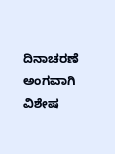ದಿನಾಚರಣೆ ಅಂಗವಾಗಿ ವಿಶೇಷ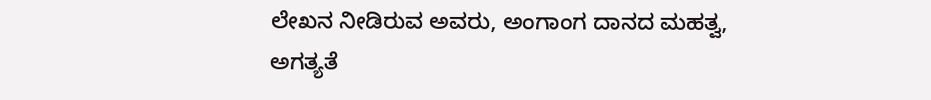ಲೇಖನ ನೀಡಿರುವ ಅವರು, ಅಂಗಾಂಗ ದಾನದ ಮಹತ್ವ, ಅಗತ್ಯತೆ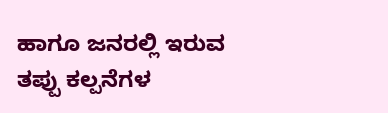ಹಾಗೂ ಜನರಲ್ಲಿ ಇರುವ ತಪ್ಪು ಕಲ್ಪನೆಗಳ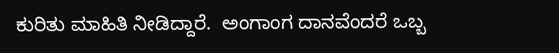ಕುರಿತು ಮಾಹಿತಿ ನೀಡಿದ್ದಾರೆ.  ಅಂಗಾಂಗ ದಾನವೆಂದರೆ ಒಬ್ಬ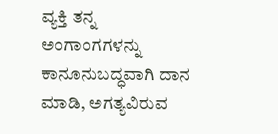ವ್ಯಕ್ತಿ ತನ್ನ ಅಂಗಾಂಗಗಳನ್ನು ಕಾನೂನುಬದ್ಧವಾಗಿ ದಾನ ಮಾಡಿ, ಅಗತ್ಯವಿರುವ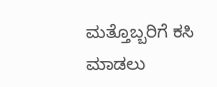ಮತ್ತೊಬ್ಬರಿಗೆ ಕಸಿ ಮಾಡಲು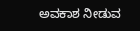ಅವಕಾಶ ನೀಡುವ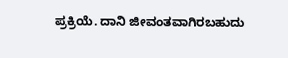ಪ್ರಕ್ರಿಯೆ. ದಾನಿ ಜೀವಂತವಾಗಿರಬಹುದು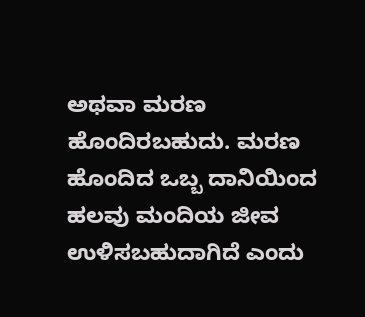ಅಥವಾ ಮರಣ ಹೊಂದಿರಬಹುದು. ಮರಣ ಹೊಂದಿದ ಒಬ್ಬ ದಾನಿಯಿಂದ ಹಲವು ಮಂದಿಯ ಜೀವ ಉಳಿಸಬಹುದಾಗಿದೆ ಎಂದು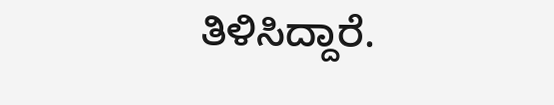ತಿಳಿಸಿದ್ದಾರೆ.